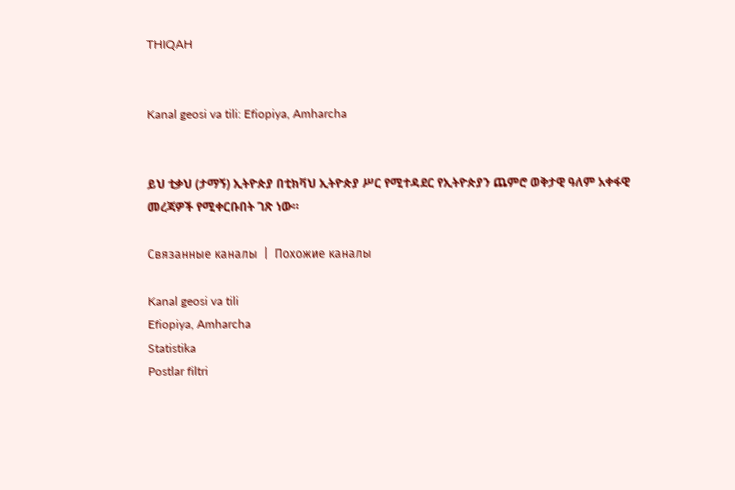THIQAH


Kanal geosi va tili: Efiopiya, Amharcha


ይህ ቲቃህ (ታማኝ) ኢትዮጵያ በቲክቫህ ኢትዮጵያ ሥር የሚተዳደር የኢትዮጵያን ጨምሮ ወቅታዊ ዓለም አቀፋዊ መረጃዎች የሚቀርቡበት ገጽ ነው።

Связанные каналы  |  Похожие каналы

Kanal geosi va tili
Efiopiya, Amharcha
Statistika
Postlar filtri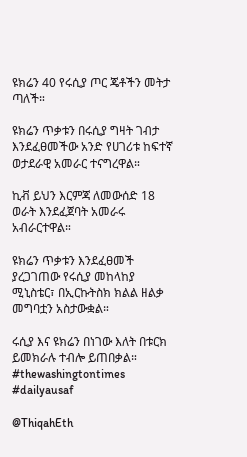ዩክሬን 40 የሩሲያ ጦር ጄቶችን መትታ ጣለች።

ዩክሬን ጥቃቱን በሩሲያ ግዛት ገብታ እንደፈፀመችው አንድ የሀገሪቱ ከፍተኛ ወታደራዊ አመራር ተናግረዋል።

ኪቭ ይህን እርምጃ ለመውሰድ 18 ወራት እንደፈጀባት አመራሩ አብራርተዋል።

ዩክሬን ጥቃቱን እንደፈፀመች ያረጋገጠው የሩሲያ መከላከያ ሚኒስቴር፣ በኢርኩትስክ ክልል ዘልቃ መግባቷን አስታውቋል።

ሩሲያ እና ዩክሬን በነገው እለት በቱርክ ይመክራሉ ተብሎ ይጠበቃል።
#thewashingtontimes   #dailyausaf

@ThiqahEth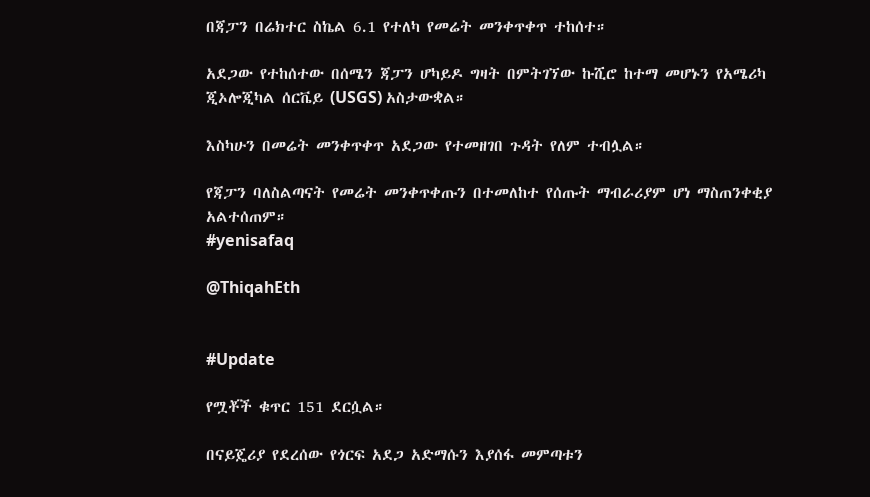በጃፓን በሬክተር ስኬል 6.1 የተለካ የመሬት መንቀጥቀጥ ተከሰተ።

አደጋው የተከሰተው በሰሜን ጃፓን ሆካይዶ ግዛት በምትገኘው ኩሺሮ ከተማ መሆኑን የአሜሪካ ጂኦሎጂካል ሰርቬይ (USGS) አስታውቋል።

እስካሁን በመሬት መንቀጥቀጥ አደጋው የተመዘገበ ጉዳት የለም ተብሏል።

የጃፓን ባለስልጣናት የመሬት መንቀጥቀጡን በተመለከተ የሰጡት ማብራሪያም ሆነ ማስጠንቀቂያ አልተሰጠም።
#yenisafaq

@ThiqahEth


#Update

የሟቾች ቁጥር 151 ደርሷል።

በናይጄሪያ የደረሰው የጎርፍ አደጋ አድማሱን እያሰፋ መምጣቱን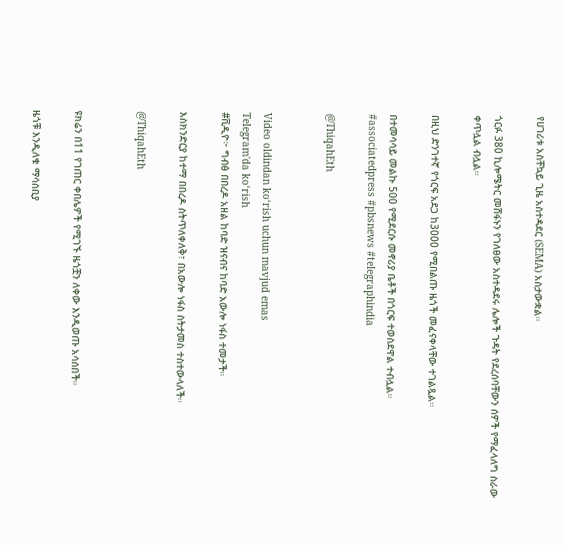የሀገሪቱ አስቸኳይ ጊዜ አስተዳደር (SEMA) አስታውቋል።

ጎርፉ 380 ኪሎሜትር መሸፋኑን የገለፀው አስተዳደሩ ሌሎች ጉዳት የደረሰባቸውን ሰዎች የማፈላለግ ስራው ቀጥሏል ብሏል።

በዚህ ድንገተኛ የጎርፍ አደጋ ከ3000 የሚበልጡ ዜጎች መፈናቀላቸው ተገልጿል።

በተመሳሳይ መልኩ 500 የሚደርሱ መኖሪያ ቤቶች በጎርፍ ተወስደዋል ተብሏል።
#associatedpress #pbsnews #telegraphindia

@ThiqahEth


Video oldindan ko‘rish uchun mavjud emas
Telegram'da ko‘rish
#ቪዲዮ፦ ግብፅ በበረዶ አዘል ከባድ ዝናብና ከባድ አውሎ ነፋስ ተመታች።

እስክንድርያ ከተማ በበረዶ ስትጥለቀለቅ፣ በአውሎ ነፋስ ስትታመስ ተስተውላለች።

@ThiqahEth


ዩክሬን በ11 የገጠር ቀበሌዎች የሚገኙ ዜጎቿን ለቀው እንዲወጡ አሳሰበች።

ዜጎቹ እንዲለቁ ማሳሰቢያ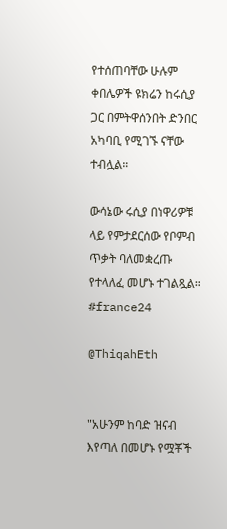የተሰጠባቸው ሁሉም ቀበሌዎች ዩክሬን ከሩሲያ ጋር በምትዋሰንበት ድንበር አካባቢ የሚገኙ ናቸው ተብሏል።

ውሳኔው ሩሲያ በነዋሪዎቹ ላይ የምታደርሰው የቦምብ ጥቃት ባለመቋረጡ የተላለፈ መሆኑ ተገልጿል።
#france24

@ThiqahEth


"አሁንም ከባድ ዝናብ እየጣለ በመሆኑ የሟቾች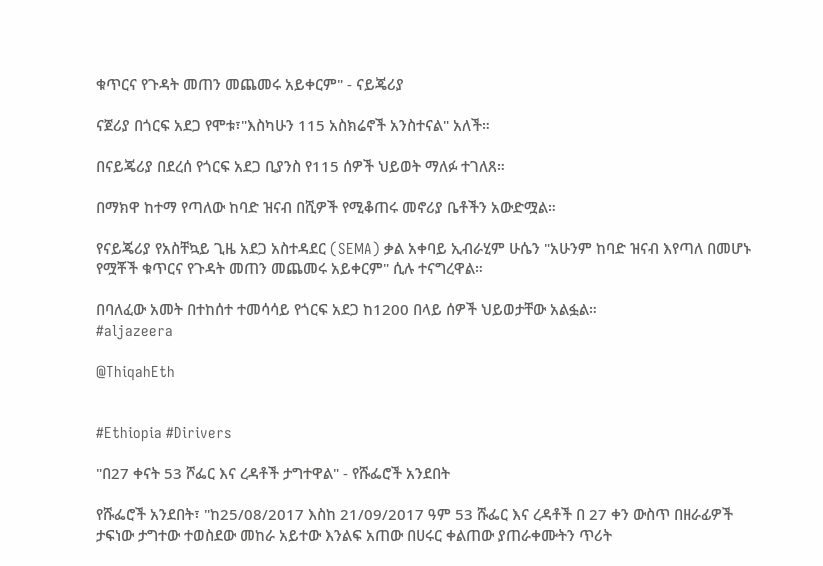ቁጥርና የጉዳት መጠን መጨመሩ አይቀርም" - ናይጄሪያ

ናጀሪያ በጎርፍ አደጋ የሞቱ፣"እስካሁን 115 አስክሬኖች አንስተናል" አለች።

በናይጄሪያ በደረሰ የጎርፍ አደጋ ቢያንስ የ115 ሰዎች ህይወት ማለፉ ተገለጸ።

በማክዋ ከተማ የጣለው ከባድ ዝናብ በሺዎች የሚቆጠሩ መኖሪያ ቤቶችን አውድሟል።

የናይጄሪያ የአስቸኳይ ጊዜ አደጋ አስተዳደር (SEMA) ቃል አቀባይ ኢብራሂም ሁሴን "አሁንም ከባድ ዝናብ እየጣለ በመሆኑ የሟቾች ቁጥርና የጉዳት መጠን መጨመሩ አይቀርም" ሲሉ ተናግረዋል።

በባለፈው አመት በተከሰተ ተመሳሳይ የጎርፍ አደጋ ከ1200 በላይ ሰዎች ህይወታቸው አልፏል።
#aljazeera

@ThiqahEth


#Ethiopia #Dirivers

"በ27 ቀናት 53 ሾፌር እና ረዳቶች ታግተዋል" - የሹፌሮች አንደበት

የሹፌሮች አንደበት፣ "ከ25/08/2017 እስከ 21/09/2017 ዓም 53 ሹፌር እና ረዳቶች በ 27 ቀን ውስጥ በዘራፊዎች ታፍነው ታግተው ተወስደው መከራ አይተው እንልፍ አጠው በሀሩር ቀልጠው ያጠራቀሙትን ጥሪት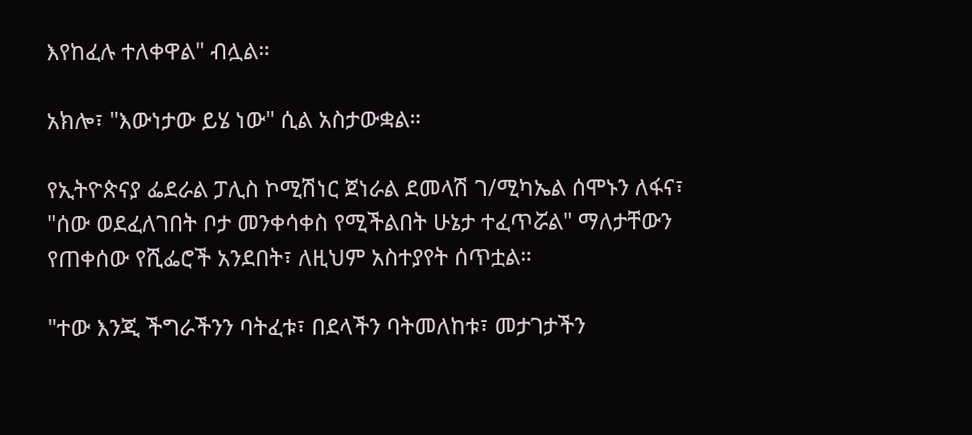እየከፈሉ ተለቀዋል" ብሏል።

አክሎ፣ "እውነታው ይሄ ነው" ሲል አስታውቋል።

የኢትዮጵናያ ፌደራል ፓሊስ ኮሚሽነር ጀነራል ደመላሽ ገ/ሚካኤል ሰሞኑን ለፋና፣ "ሰው ወደፈለገበት ቦታ መንቀሳቀስ የሚችልበት ሁኔታ ተፈጥሯል" ማለታቸውን የጠቀሰው የሺፌሮች አንደበት፣ ለዚህም አስተያየት ሰጥቷል።

"ተው እንጂ ችግራችንን ባትፈቱ፣ በደላችን ባትመለከቱ፣ መታገታችን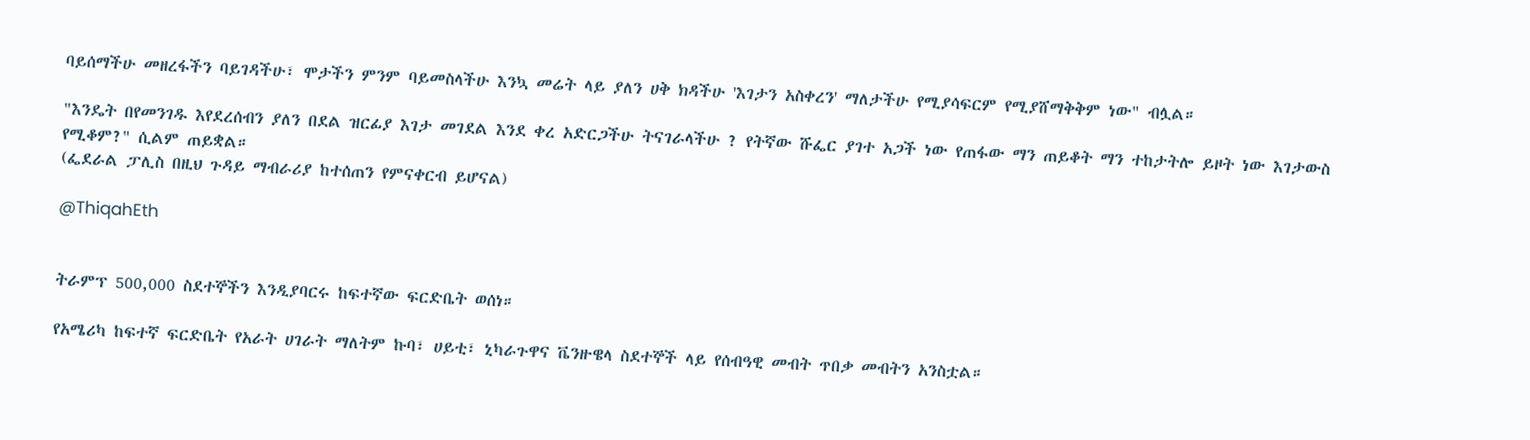ባይሰማችሁ መዘረፋችን ባይገዳችሁ፣ ሞታችን ምንም ባይመስላችሁ እንኳ መሬት ላይ ያለን ሀቅ ክዳችሁ 'እገታን አስቀረን' ማለታችሁ የሚያሳፍርም የሚያሸማቅቅም ነው" ብሏል።

"እንዴት በየመንገዱ እየደረሰብን ያለን በደል ዝርፊያ እገታ መገደል እንደ ቀረ አድርጋችሁ ትናገራላችሁ ? የትኛው ሹፌር ያገተ አጋች ነው የጠፋው ማን ጠይቆት ማን ተከታትሎ ይዞት ነው እገታውስ የሚቆም?" ሲልም ጠይቋል።
(ፌደራል ፓሊስ በዚህ ጉዳይ ማብራሪያ ከተሰጠን የምናቀርብ ይሆናል)

@ThiqahEth


ትራምፕ 500,000 ስደተኞችን እንዲያባርሩ ከፍተኛው ፍርድቤት ወሰነ።

የአሜሪካ ከፍተኛ ፍርድቤት የአራት ሀገራት ማለትም ኩባ፣ ሀይቲ፣ ኒካራጉዋና ቬንዙዌላ ስደተኞች ላይ የሰብዓዊ መብት ጥበቃ መብትን አንስቷል።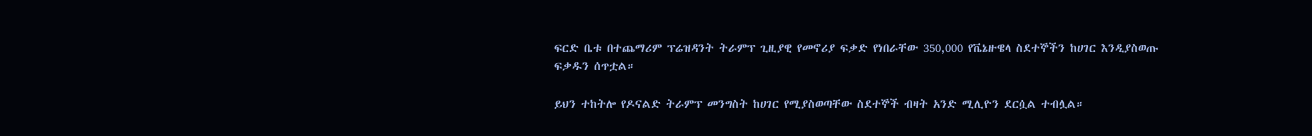ፍርድ ቤቱ በተጨማሪም ፕሬዝዳንት ትራምፕ ጊዚያዊ የመኖሪያ ፍቃድ የነበራቸው 350,000 የቬኔዙዌላ ስደተኞችን ከሀገር እንዲያስወጡ ፍቃዱን ሰጥቷል።

ይህን ተከትሎ የዶናልድ ትራምፕ መንግስት ከሀገር የሚያስወጣቸው ስደተኞች ብዛት አንድ ሚሊዮን ደርሷል ተብሏል።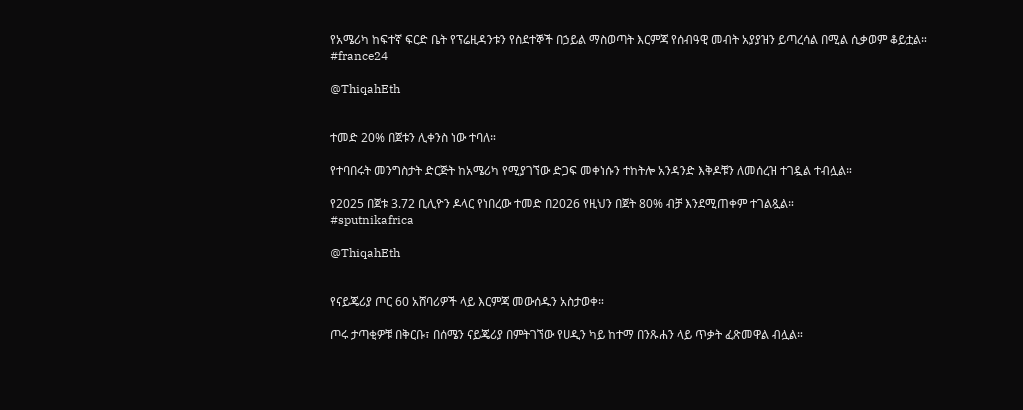የአሜሪካ ከፍተኛ ፍርድ ቤት የፕሬዚዳንቱን የስደተኞች በኃይል ማስወጣት እርምጃ የሰብዓዊ መብት አያያዝን ይጣረሳል በሚል ሲቃወም ቆይቷል።
#france24

@ThiqahEth


ተመድ 20% በጀቱን ሊቀንስ ነው ተባለ።

የተባበሩት መንግስታት ድርጅት ከአሜሪካ የሚያገኘው ድጋፍ መቀነሱን ተከትሎ አንዳንድ እቅዶቹን ለመሰረዝ ተገዷል ተብሏል።

የ2025 በጀቱ 3.72 ቢሊዮን ዶላር የነበረው ተመድ በ2026 የዚህን በጀት 80% ብቻ እንደሚጠቀም ተገልጿል።
#sputnikafrica

@ThiqahEth


የናይጄሪያ ጦር 60 አሸባሪዎች ላይ እርምጃ መውሰዱን አስታወቀ።

ጦሩ ታጣቂዎቹ በቅርቡ፣ በሰሜን ናይጄሪያ በምትገኘው የሀዲን ካይ ከተማ በንጹሐን ላይ ጥቃት ፈጽመዋል ብሏል።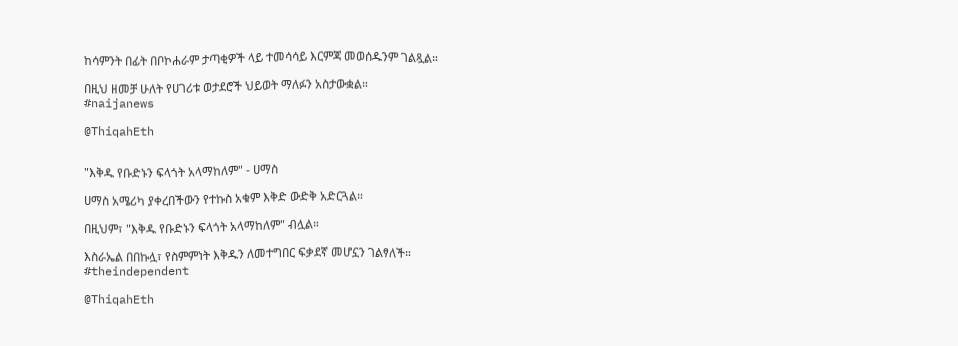ከሳምንት በፊት በቦኮሐራም ታጣቂዎች ላይ ተመሳሳይ እርምጃ መወሰዱንም ገልጿል።

በዚህ ዘመቻ ሁለት የሀገሪቱ ወታደሮች ህይወት ማለፉን አስታውቋል።
#naijanews

@ThiqahEth


"እቅዱ የቡድኑን ፍላጎት አላማከለም" - ሀማስ

ሀማስ አሜሪካ ያቀረበችውን የተኩስ አቁም እቅድ ውድቅ አድርጓል።

በዚህም፣ "እቅዱ የቡድኑን ፍላጎት አላማከለም" ብሏል።

እስራኤል በበኩሏ፣ የስምምነት እቅዱን ለመተግበር ፍቃደኛ መሆኗን ገልፃለች።
#theindependent

@ThiqahEth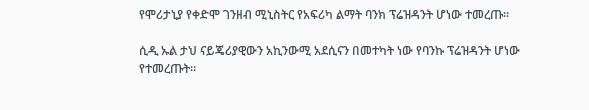የሞሪታኒያ የቀድሞ ገንዘብ ሚኒስትር የአፍሪካ ልማት ባንክ ፕሬዝዳንት ሆነው ተመረጡ።

ሲዲ ኡል ታህ ናይጄሪያዊውን አኪንውሚ አደሲናን በመተካት ነው የባንኩ ፕሬዝዳንት ሆነው የተመረጡት።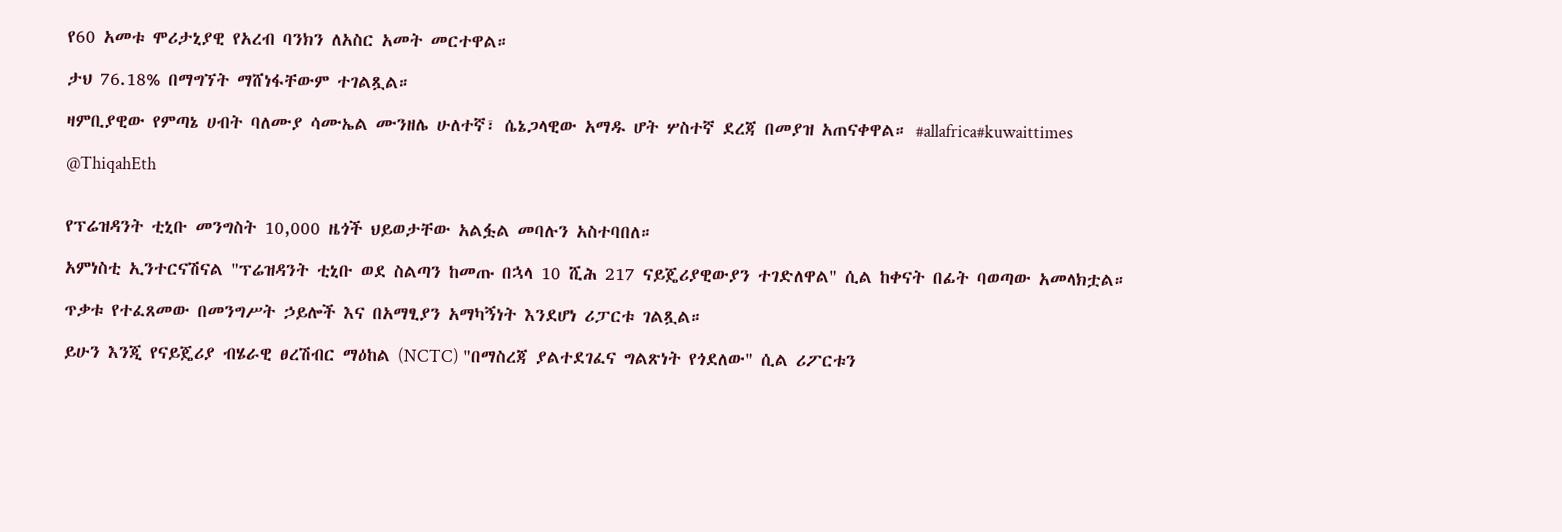የ60 አመቱ ሞሪታኒያዊ የአረብ ባንክን ለአስር አመት መርተዋል።

ታህ 76.18% በማግኘት ማሸነፋቸውም ተገልጿል።

ዛምቢያዊው የምጣኔ ሀብት ባለሙያ ሳሙኤል ሙንዘሌ ሁለተኛ፣ ሴኔጋላዊው አማዱ ሆት ሦስተኛ ደረጃ በመያዝ አጠናቀዋል። #allafrica#kuwaittimes

@ThiqahEth


የፕሬዝዳንት ቲኒቡ መንግስት 10,000 ዜጎች ህይወታቸው አልፏል መባሉን አስተባበለ።

አምነስቲ ኢንተርናሽናል "ፕሬዝዳንት ቲኒቡ ወደ ስልጣን ከመጡ በኋላ 10 ሺሕ 217 ናይጄሪያዊውያን ተገድለዋል" ሲል ከቀናት በፊት ባወጣው አመላክቷል።

ጥቃቱ የተፈጸመው በመንግሥት ኃይሎች እና በአማፂያን አማካኝነት እንደሆነ ሪፓርቱ ገልጿል።

ይሁን እንጂ የናይጄሪያ ብሄራዊ ፀረሽብር ማዕከል (NCTC) "በማስረጃ ያልተደገፈና ግልጽነት የጎደለው" ሲል ሪፖርቱን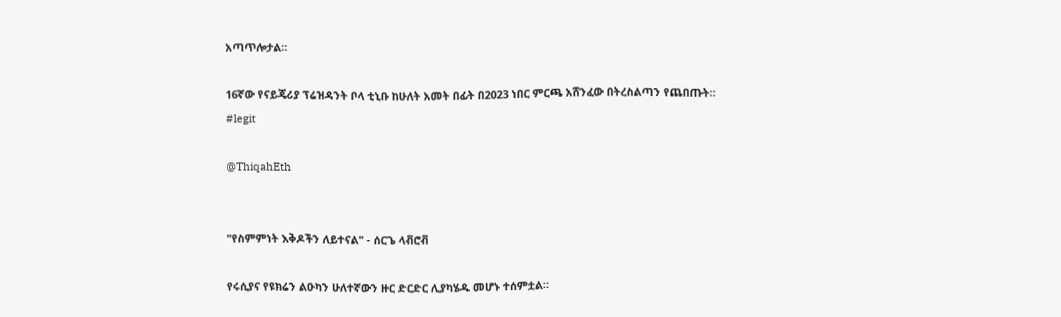አጣጥሎታል።

16ኛው የናይጄሪያ ፕሬዝዳንት ቦላ ቲኒቡ ከሁለት አመት በፊት በ2023 ነበር ምርጫ አሸንፈው በትረስልጣን የጨበጡት።
#legit

@ThiqahEth


"የስምምነት እቅዶችን ለይተናል" - ሰርጌ ላቭሮቭ

የሩሲያና የዩክሬን ልዑካን ሁለተኛውን ዙር ድርድር ሊያካሄዱ መሆኑ ተሰምቷል።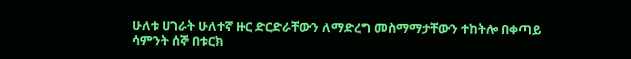ሁለቱ ሀገራት ሁለተኛ ዙር ድርድራቸውን ለማድረግ መስማማታቸውን ተከትሎ በቀጣይ ሳምንት ሰኞ በቱርክ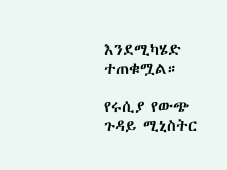እንደሚካሄድ ተጠቁሟል።

የሩሲያ የውጭ ጉዳይ ሚኒስትር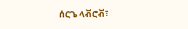ሰርጌ ላቭሮቭ፣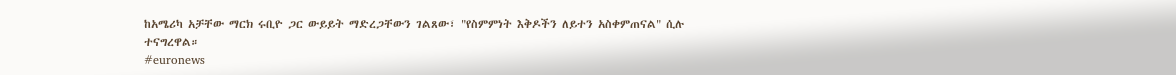ከአሜሪካ አቻቸው ማርክ ሩቢዮ ጋር ውይይት ማድረጋቸውን ገልጸው፣ "የስምምነት እቅዶችን ለይተን አስቀምጠናል" ሲሉ ተናግረዋል።
#euronews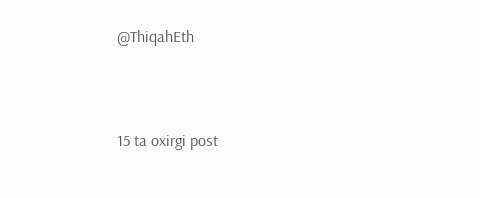@ThiqahEth



15 ta oxirgi post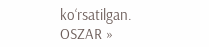ko‘rsatilgan.
OSZAR »